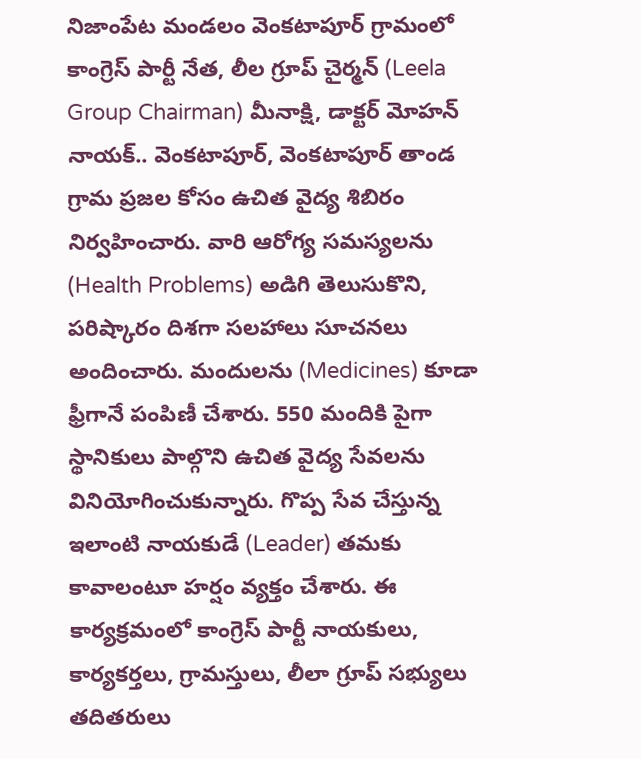నిజాంపేట మండలం వెంకటాపూర్ గ్రామంలో కాంగ్రెస్ పార్టీ నేత, లీల గ్రూప్ చైర్మన్ (Leela Group Chairman) మీనాక్షి, డాక్టర్ మోహన్ నాయక్.. వెంకటాపూర్, వెంకటాపూర్ తాండ గ్రామ ప్రజల కోసం ఉచిత వైద్య శిబిరం నిర్వహించారు. వారి ఆరోగ్య సమస్యలను (Health Problems) అడిగి తెలుసుకొని, పరిష్కారం దిశగా సలహాలు సూచనలు అందించారు. మందులను (Medicines) కూడా ఫ్రీగానే పంపిణీ చేశారు. 550 మందికి పైగా స్థానికులు పాల్గొని ఉచిత వైద్య సేవలను వినియోగించుకున్నారు. గొప్ప సేవ చేస్తున్న ఇలాంటి నాయకుడే (Leader) తమకు కావాలంటూ హర్షం వ్యక్తం చేశారు. ఈ కార్యక్రమంలో కాంగ్రెస్ పార్టీ నాయకులు, కార్యకర్తలు, గ్రామస్తులు, లీలా గ్రూప్ సభ్యులు తదితరులు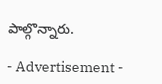పాల్గొన్నారు.

- Advertisement -